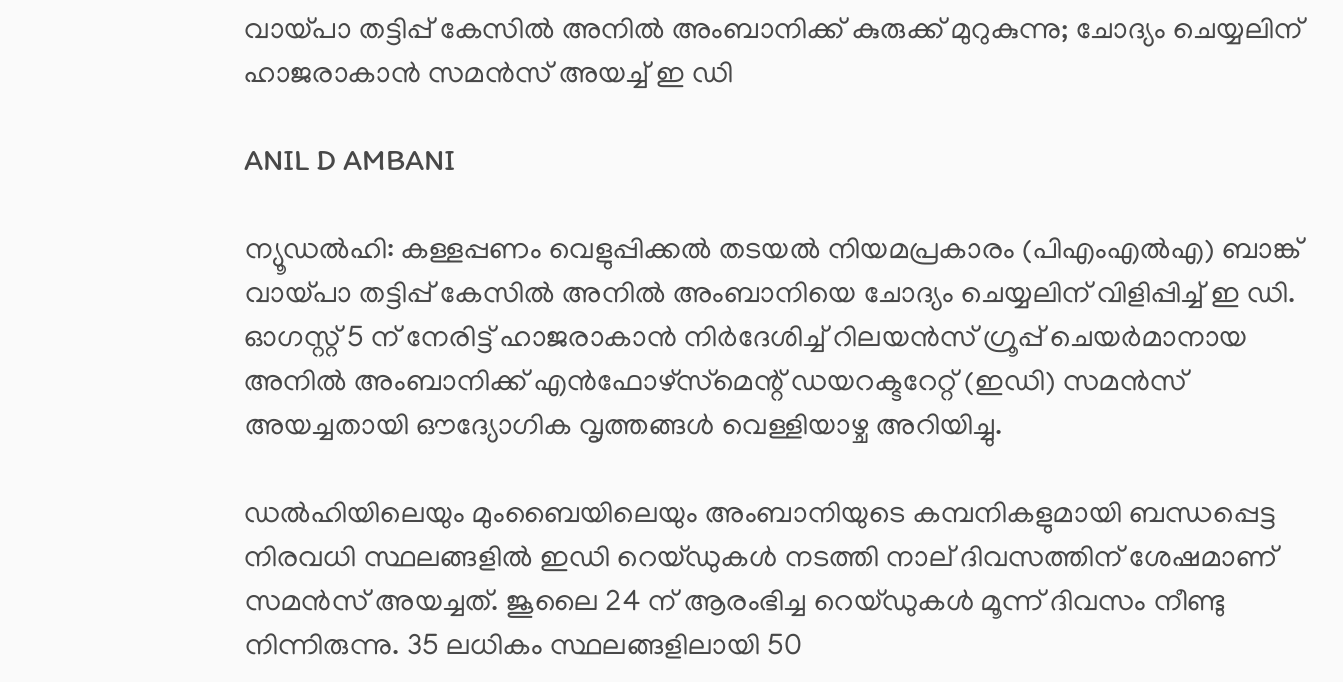വായ്പാ തട്ടിപ്പ് കേസിൽ അനിൽ അംബാനിക്ക് കുരുക്ക് മുറുകുന്നു; ചോദ്യം ചെയ്യലിന് ഹാജരാകാൻ സമൻസ് അയച്ച് ഇ ഡി

ANIL D AMBANI

ന്യൂഡൽഹി: കള്ളപ്പണം വെളുപ്പിക്കൽ തടയൽ നിയമപ്രകാരം (പിഎംഎൽഎ) ബാങ്ക് വായ്പാ തട്ടിപ്പ് കേസിൽ അനിൽ അംബാനിയെ ചോദ്യം ചെയ്യലിന് വിളിപ്പിച്ച് ഇ ഡി. ഓഗസ്റ്റ് 5 ന് നേരിട്ട് ഹാജരാകാൻ നിർദേശിച്ച് റിലയൻസ് ഗ്രൂപ്പ് ചെയർമാനായ അനിൽ അംബാനിക്ക് എൻഫോഴ്‌സ്‌മെന്റ് ഡയറക്ടറേറ്റ് (ഇഡി) സമൻസ് അയച്ചതായി ഔദ്യോഗിക വൃത്തങ്ങൾ വെള്ളിയാഴ്ച അറിയിച്ചു.

ഡൽഹിയിലെയും മുംബൈയിലെയും അംബാനിയുടെ കമ്പനികളുമായി ബന്ധപ്പെട്ട നിരവധി സ്ഥലങ്ങളിൽ ഇഡി റെയ്ഡുകൾ നടത്തി നാല് ദിവസത്തിന് ശേഷമാണ് സമൻസ് അയച്ചത്. ജൂലൈ 24 ന് ആരംഭിച്ച റെയ്ഡുകൾ മൂന്ന് ദിവസം നീണ്ടു നിന്നിരുന്നു. 35 ലധികം സ്ഥലങ്ങളിലായി 50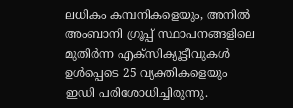ലധികം കമ്പനികളെയും, അനിൽ അംബാനി ഗ്രൂപ്പ് സ്ഥാപനങ്ങളിലെ മുതിർന്ന എക്സിക്യൂട്ടീവുകൾ ഉൾപ്പെടെ 25 വ്യക്തികളെയും ഇഡി പരിശോധിച്ചിരുന്നു.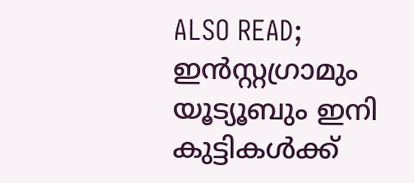ALSO READ; ഇൻസ്റ്റഗ്രാമും യൂട്യൂബും ഇനി കുട്ടികൾക്ക്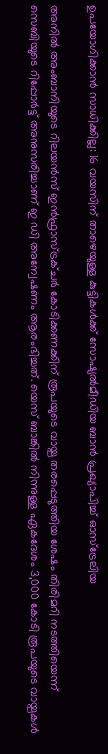ഉപയോഗിക്കാൻ സാധിക്കില്ല: 16 വയസിന് താഴെയുള്ള കുട്ടികൾക്ക് സോഷ്യൽമീഡിയ ബാൻ പ്രഖ്യാപിച്ച് ഓസ്ട്രേലിയ

അനിൽ അംബാനിയുടെ റിലയൻസ് ഇൻഫ്രാസ്ട്രക്ചർ കോടിക്കണക്കിന് രൂപയുടെ വായ്പ തരപ്പെടുത്തിയ ശേഷം തിരിമറി നടത്തിയെന്ന് സെബിയുടെ റിപ്പോർട്ട് അനുസരിച്ചാണ് ഇ ഡി അന്വേഷണം ആരംഭിച്ചത്. യെസ് ബാങ്കിൽ നിന്നുള്ള ഏകദേശം 3,000 കോടി രൂപയുടെ വായ്പകൾ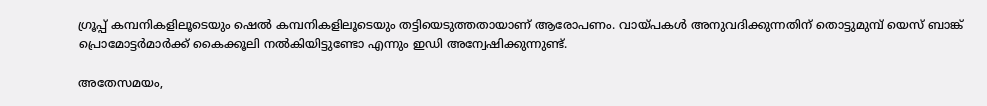ഗ്രൂപ്പ് കമ്പനികളിലൂടെയും ഷെൽ കമ്പനികളിലൂടെയും തട്ടിയെടുത്തതായാണ് ആരോപണം. വായ്പകൾ അനുവദിക്കുന്നതിന് തൊട്ടുമുമ്പ് യെസ് ബാങ്ക് പ്രൊമോട്ടർമാർക്ക് കൈക്കൂലി നൽകിയിട്ടുണ്ടോ എന്നും ഇഡി അന്വേഷിക്കുന്നുണ്ട്.

അതേസമയം,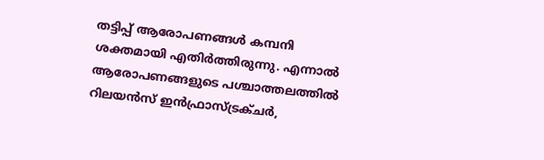തട്ടിപ്പ് ആരോപണങ്ങൾ കമ്പനി ശക്തമായി എതിർത്തിരുന്നു. എന്നാൽ ആരോപണങ്ങളുടെ പശ്ചാത്തലത്തിൽ റിലയൻസ് ഇൻഫ്രാസ്ട്രക്ചർ,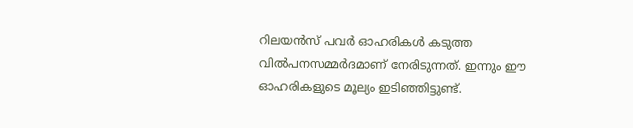റിലയൻസ് പവർ ഓഹരികൾ കടുത്ത വിൽപനസമ്മർദമാണ് നേരിടുന്നത്. ഇന്നും ഈ ഓഹരികളുടെ മൂല്യം ഇടിഞ്ഞിട്ടുണ്ട്.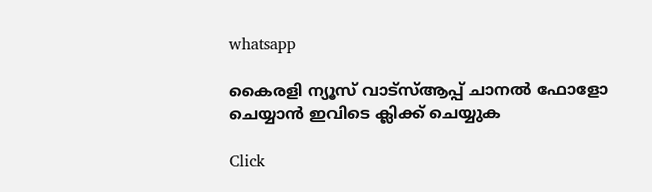whatsapp

കൈരളി ന്യൂസ് വാട്‌സ്ആപ്പ് ചാനല്‍ ഫോളോ ചെയ്യാന്‍ ഇവിടെ ക്ലിക്ക് ചെയ്യുക

Click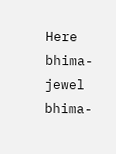Here
bhima-jewel
bhima-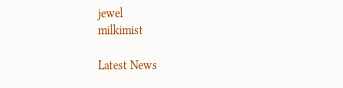jewel
milkimist

Latest News